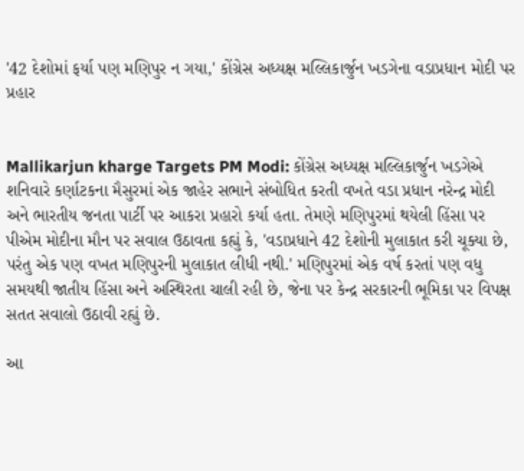'42 દેશોમાં ફર્યા પણ મણિપુર ન ગયા,' કોંગ્રેસ અધ્યક્ષ મલ્લિકાર્જુન ખડગેના વડાપ્રધાન મોદી પર પ્રહાર


Mallikarjun kharge Targets PM Modi: કોંગ્રેસ અધ્યક્ષ મલ્લિકાર્જુન ખડગેએ શનિવારે કર્ણાટકના મૈસુરમાં એક જાહેર સભાને સંબોધિત કરતી વખતે વડા પ્રધાન નરેન્દ્ર મોદી અને ભારતીય જનતા પાર્ટી પર આકરા પ્રહારો કર્યા હતા. તેમણે મણિપુરમાં થયેલી હિંસા પર પીએમ મોદીના મૌન પર સવાલ ઉઠાવતા કહ્યું કે, 'વડાપ્રધાને 42 દેશોની મુલાકાત કરી ચૂક્યા છે, પરંતુ એક પણ વખત મણિપુરની મુલાકાત લીધી નથી.' મણિપુરમાં એક વર્ષ કરતાં પણ વધુ સમયથી જાતીય હિંસા અને અસ્થિરતા ચાલી રહી છે, જેના પર કેન્દ્ર સરકારની ભૂમિકા પર વિપક્ષ સતત સવાલો ઉઠાવી રહ્યું છે.

આ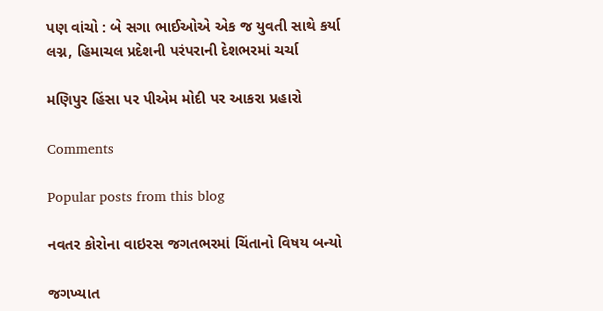પણ વાંચો : બે સગા ભાઈઓએ એક જ યુવતી સાથે કર્યા લગ્ન, હિમાચલ પ્રદેશની પરંપરાની દેશભરમાં ચર્ચા

મણિપુર હિંસા પર પીએમ મોદી પર આકરા પ્રહારો

Comments

Popular posts from this blog

નવતર કોરોના વાઇરસ જગતભરમાં ચિંતાનો વિષય બન્યો

જગખ્યાત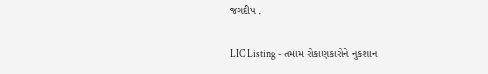જગદીપ .

LIC Listing - તમામ રોકાણકારોને નુકશાન